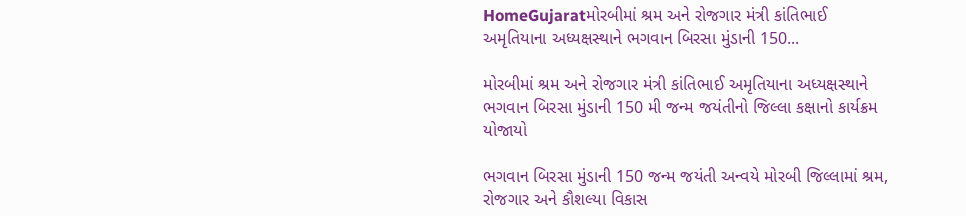HomeGujaratમોરબીમાં શ્રમ અને રોજગાર મંત્રી કાંતિભાઈ અમૃતિયાના અધ્યક્ષસ્થાને ભગવાન બિરસા મુંડાની 150...

મોરબીમાં શ્રમ અને રોજગાર મંત્રી કાંતિભાઈ અમૃતિયાના અધ્યક્ષસ્થાને ભગવાન બિરસા મુંડાની 150 મી જન્મ જયંતીનો જિલ્લા કક્ષાનો કાર્યક્રમ યોજાયો

ભગવાન બિરસા મુંડાની 150 જન્મ જયંતી અન્વયે મોરબી જિલ્લામાં શ્રમ, રોજગાર અને કૌશલ્યા વિકાસ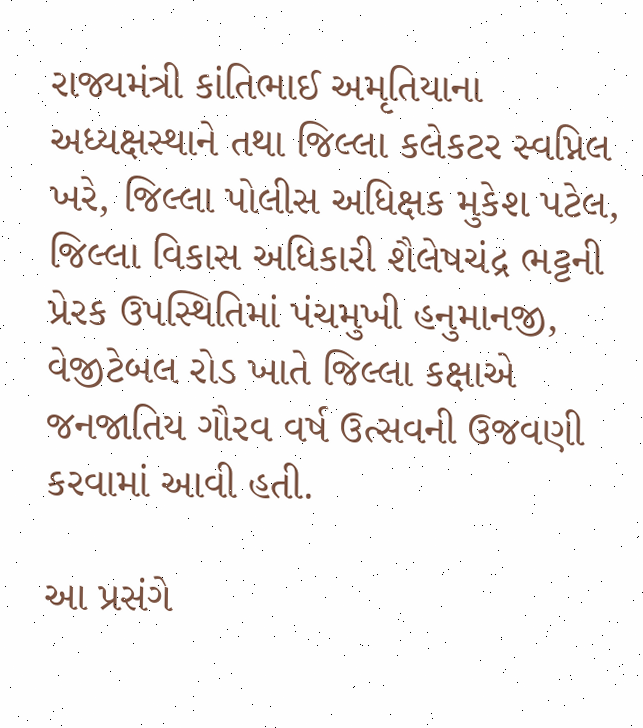રાજ્યમંત્રી કાંતિભાઈ અમૃતિયાના અધ્યક્ષસ્થાને તથા જિલ્લા કલેકટર સ્વપ્નિલ ખરે, જિલ્લા પોલીસ અધિક્ષક મુકેશ પટેલ, જિલ્લા વિકાસ અધિકારી શૈલેષચંદ્ર ભટ્ટની પ્રેરક ઉપસ્થિતિમાં પંચમુખી હનુમાનજી, વેજીટેબલ રોડ ખાતે જિલ્લા કક્ષાએ જનજાતિય ગૌરવ વર્ષ ઉત્સવની ઉજવણી કરવામાં આવી હતી.

આ પ્રસંગે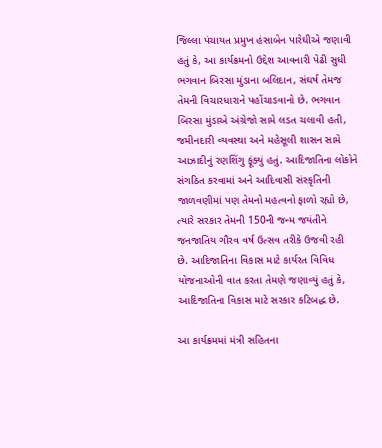જિલ્લા પંચાયત પ્રમુખ હંસાબેન પારેઘીએ જણાવી હતું કે, આ કાર્યક્રમનો ઉદ્દેશ આવનારી પેઢી સુધી ભગવાન બિરસા મુંડાના બલિદાન, સંઘર્ષ તેમજ તેમની વિચારધારાને પહોંચાડવાનો છે. ભગવાન બિરસા મુંડાએ અંગ્રેજો સામે લડત ચલાવી હતી, જમીનદારી વ્યવસ્થા અને મહેસૂલી શાસન સામે આઝાદીનું રણશિંગુ ફૂંક્યું હતું. આદિજાતિના લોકોને સંગઠિત કરવામાં અને આદિવાસી સંસ્કૃતિની જાળવણીમાં પણ તેમનો મહત્વનો ફાળો રહ્યો છે, ત્યારે સરકાર તેમની 150ની જન્મ જયંતીને જનજાતિય ગૌરવ વર્ષ ઉત્સવ તરીકે ઉજવી રહી છે. આદિજાતિના વિકાસ માટે કાર્યરત વિવિધ યોજનાઓની વાત કરતા તેમણે જણાવ્યું હતું કે, આદિજાતિના વિકાસ માટે સરકાર કટિબદ્ધ છે.

આ કાર્યક્રમમાં મંત્રી સહિતના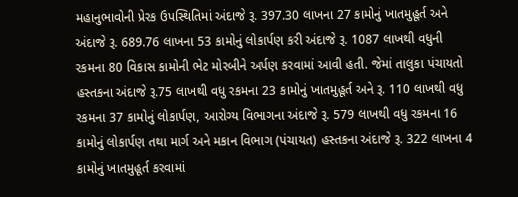મહાનુભાવોની પ્રેરક ઉપસ્થિતિમાં અંદાજે રૂ. 397.30 લાખના 27 કામોનું ખાતમુહૂર્ત અને અંદાજે રૂ. 689.76 લાખના 53 કામોનું લોકાર્પણ કરી અંદાજે રૂ. 1087 લાખથી વધુની રકમના 80 વિકાસ કામોની ભેટ મોરબીને અર્પણ કરવામાં આવી હતી. જેમાં તાલુકા પંચાયતો હસ્તકના અંદાજે રૂ.75 લાખથી વધુ રકમના 23 કામોનું ખાતમુહૂર્ત અને રૂ. 110 લાખથી વધુ રકમના 37 કામોનું લોકાર્પણ, આરોગ્ય વિભાગના અંદાજે રૂ. 579 લાખથી વધુ રકમના 16 કામોનું લોકાર્પણ તથા માર્ગ અને મકાન વિભાગ (પંચાયત) હસ્તકના અંદાજે રૂ. 322 લાખના 4 કામોનું ખાતમુહૂર્ત કરવામાં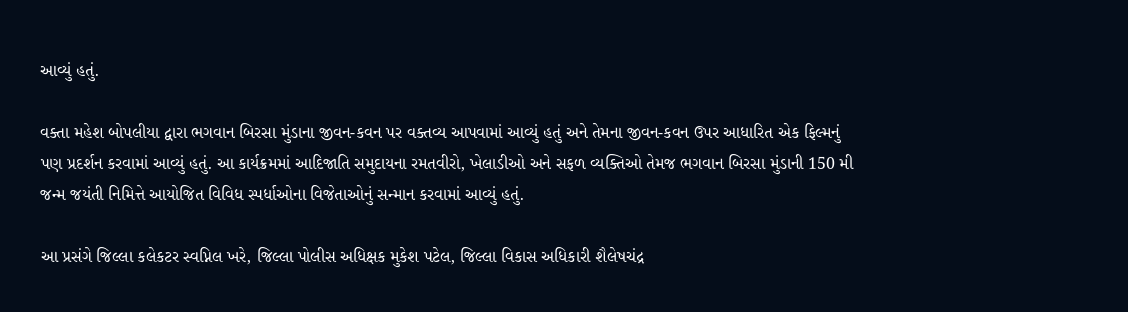આવ્યું હતું.

વક્તા મહેશ બોપલીયા દ્વારા ભગવાન બિરસા મુંડાના જીવન-કવન પર વક્તવ્ય આપવામાં આવ્યું હતું અને તેમના જીવન-કવન ઉપર આધારિત એક ફિલ્મનું પણ પ્રદર્શન કરવામાં આવ્યું હતું. આ કાર્યક્રમમાં આદિજાતિ સમુદાયના રમતવીરો, ખેલાડીઓ અને સફળ વ્યક્તિઓ તેમજ ભગવાન બિરસા મુંડાની 150 મી જન્મ જયંતી નિમિત્તે આયોજિત વિવિધ સ્પર્ધાઓના વિજેતાઓનું સન્માન કરવામાં આવ્યું હતું.

આ પ્રસંગે જિલ્લા કલેકટર સ્વપ્નિલ ખરે, જિલ્લા પોલીસ અધિક્ષક મુકેશ પટેલ, જિલ્લા વિકાસ અધિકારી શૈલેષચંદ્ર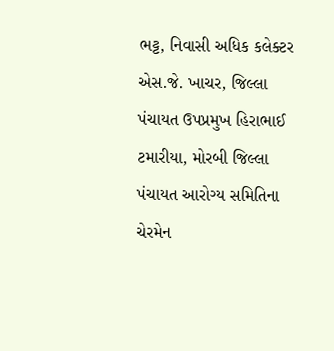ભટ્ટ, નિવાસી અધિક કલેક્ટર એસ.જે. ખાચર, જિલ્લા પંચાયત ઉપપ્રમુખ હિરાભાઈ ટમારીયા, મોરબી જિલ્લા પંચાયત આરોગ્ય સમિતિના ચેરમેન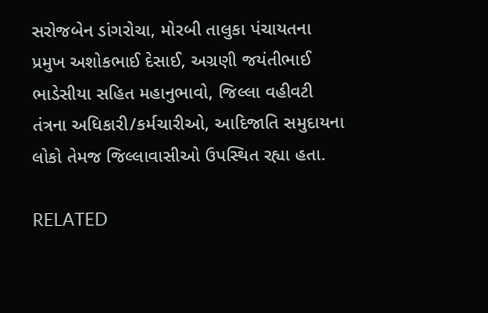સરોજબેન ડાંગરોચા, મોરબી તાલુકા પંચાયતના પ્રમુખ અશોકભાઈ દેસાઈ, અગ્રણી જયંતીભાઈ ભાડેસીયા સહિત મહાનુભાવો, જિલ્લા વહીવટી તંત્રના અધિકારી/કર્મચારીઓ, આદિજાતિ સમુદાયના લોકો તેમજ જિલ્લાવાસીઓ ઉપસ્થિત રહ્યા હતા.

RELATED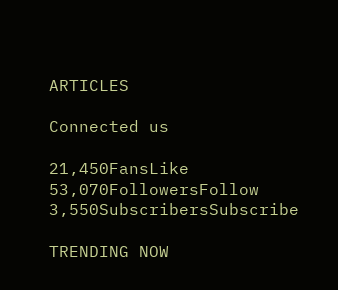ARTICLES

Connected us

21,450FansLike
53,070FollowersFollow
3,550SubscribersSubscribe

TRENDING NOW